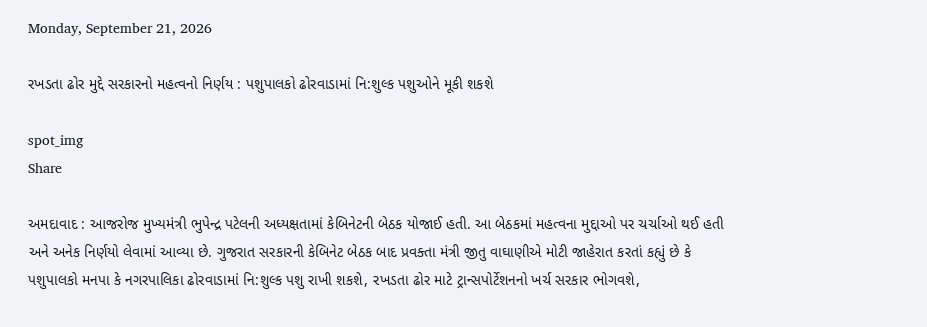Monday, September 21, 2026

રખડતા ઢોર મુદ્દે સરકારનો મહત્વનો નિર્ણય : પશુપાલકો ઢોરવાડામાં નિ:શુલ્ક પશુઓને મૂકી શકશે

spot_img
Share

અમદાવાદ : આજરોજ મુખ્યમંત્રી ભુપેન્દ્ર પટેલની અધ્યક્ષતામાં કેબિનેટની બેઠક યોજાઈ હતી. આ બેઠકમાં મહત્વના મુદ્દાઓ પર ચર્ચાઓ થઈ હતી અને અનેક નિર્ણયો લેવામાં આવ્યા છે. ગુજરાત સરકારની કેબિનેટ બેઠક બાદ પ્રવક્તા મંત્રી જીતુ વાઘાણીએ મોટી જાહેરાત કરતાં કહ્યું છે કે પશુપાલકો મનપા કે નગરપાલિકા ઢોરવાડામાં નિ:શુલ્ક પશુ રાખી શકશે, રખડતા ઢોર માટે ટ્રાન્સપોર્ટેશનનો ખર્ચ સરકાર ભોગવશે,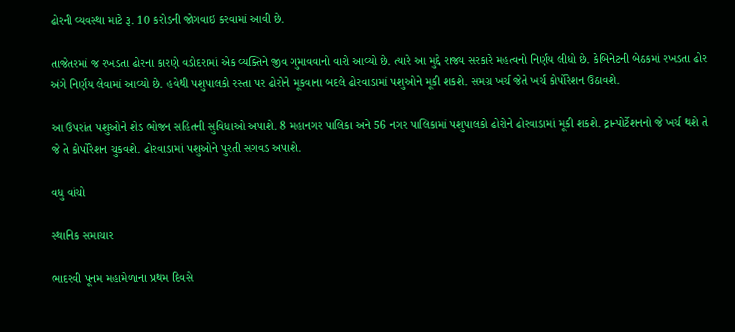ઢોરની વ્યવસ્થા માટે રૂ. 10 કરોડની જોગવાઇ કરવામાં આવી છે.

તાજેતરમાં જ રખડતા ઢોરના કારણે વડોદરામાં એક વ્યક્તિને જીવ ગુમાવવાનો વારો આવ્યો છે. ત્યારે આ મુદ્દે રાજ્ય સરકારે મહત્વનો નિર્ણય લીધો છે. કેબિનેટની બેઠકમાં રખડતા ઢોર અંગે નિર્ણય લેવામાં આવ્યો છે. હવેથી પશુપાલકો રસ્તા પર ઢોરોને મૂકવાના બદલે ઢોરવાડામાં પશુઓને મૂકી શકશે. સમગ્ર ખર્ચ જેતે ખર્ચ કોર્પોરેશન ઉઠાવશે.

આ ઉપરાંત પશુઓને શેડ ભોજન સહિતની સુવિધાઓ અપાશે. 8 મહાનગર પાલિકા અને 56 નગર પાલિકામાં પશુપાલકો ઢોરોને ઢોરવાડામાં મૂકી શકશે. ટ્રાન્પોર્ટેશનનો જે ખર્ચ થશે તે જે તે કોર્પોરેશન ચુકવશે. ઢોરવાડામાં પશુઓને પુરતી સગવડ અપાશે.

વધુ વાંચો

સ્થાનિક સમાચાર

ભાદરવી પૂનમ મહામેળાના પ્રથમ દિવસે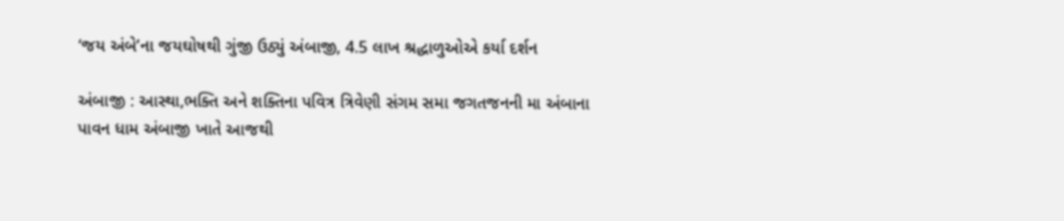‘જય અંબે’ના જયઘોષથી ગુંજી ઉઠ્યું અંબાજી, 4.5 લાખ શ્રદ્ધાળુઓએ કર્યા દર્શન

અંબાજી : આસ્થા,ભક્તિ અને શક્તિના પવિત્ર ત્રિવેણી સંગમ સમા જગતજનની મા અંબાના પાવન ધામ અંબાજી ખાતે આજથી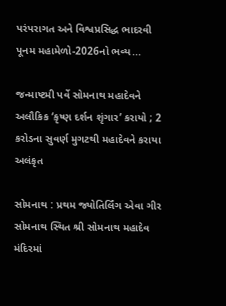પરંપરાગત અને વિશ્વપ્રસિદ્ધ ભાદરવી પૂનમ મહામેળો-2026નો ભવ્ય...

જન્માષ્ટમી પર્વે સોમનાથ મહાદેવને અલૌકિક ‘કૃષ્ણ દર્શન શૃંગાર’ કરાયો ; 2 કરોડના સુવર્ણ મુગટથી મહાદેવને કરાયા અલંકૃત

સોમનાથ : પ્રથમ જ્યોતિર્લિંગ એવા ગીર સોમનાથ સ્થિત શ્રી સોમનાથ મહાદેવ મંદિરમાં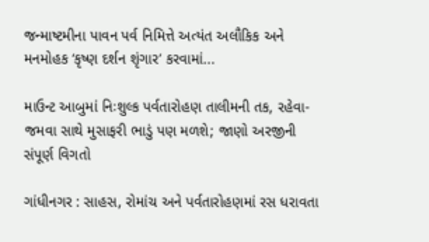જન્માષ્ટમીના પાવન પર્વ નિમિત્તે અત્યંત અલૌકિક અને મનમોહક ‘કૃષ્ણ દર્શન શૃંગાર’ કરવામાં...

માઉન્ટ આબુમાં નિઃશુલ્ક પર્વતારોહણ તાલીમની તક, રહેવા-જમવા સાથે મુસાફરી ભાડું પણ મળશે; જાણો અરજીની સંપૂર્ણ વિગતો

ગાંધીનગર : સાહસ, રોમાંચ અને પર્વતારોહણમાં રસ ધરાવતા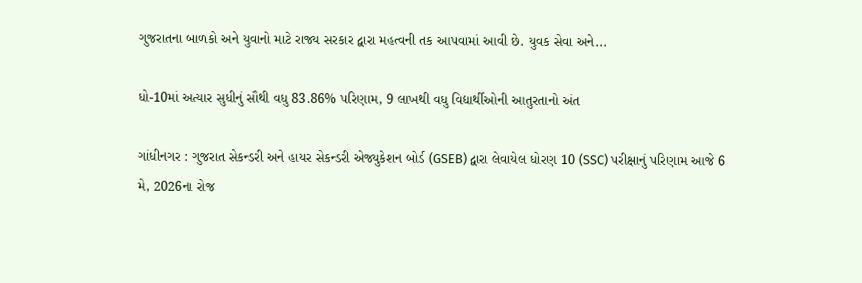ગુજરાતના બાળકો અને યુવાનો માટે રાજ્ય સરકાર દ્વારા મહત્વની તક આપવામાં આવી છે. યુવક સેવા અને...

ધો-10માં અત્યાર સુધીનું સૌથી વધુ 83.86% પરિણામ, 9 લાખથી વધુ વિદ્યાર્થીઓની આતુરતાનો અંત

ગાંધીનગર : ગુજરાત સેકન્ડરી અને હાયર સેકન્ડરી એજ્યુકેશન બોર્ડ (GSEB) દ્વારા લેવાયેલ ધોરણ 10 (SSC) પરીક્ષાનું પરિણામ આજે 6 મે, 2026ના રોજ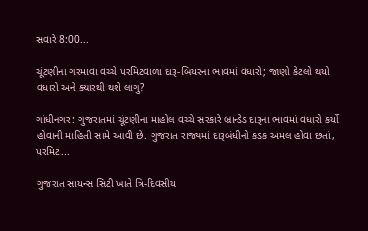સવારે 8:00...

ચૂંટણીના ગરમાવા વચ્ચે પરમિટવાળા દારૂ-બિયરના ભાવમાં વધારો; જાણો કેટલો થયો વધારો અને ક્યારથી થશે લાગુ?

ગાંધીનગર: ગુજરાતમાં ચૂંટણીના માહોલ વચ્ચે સરકારે બ્રાન્ડેડ દારૂના ભાવમાં વધારો કર્યો હોવાની માહિતી સામે આવી છે. ગુજરાત રાજ્યમાં દારૂબંધીનો કડક અમલ હોવા છતાં, પરમિટ...

ગુજરાત સાયન્સ સિટી ખાતે ત્રિ-દિવસીય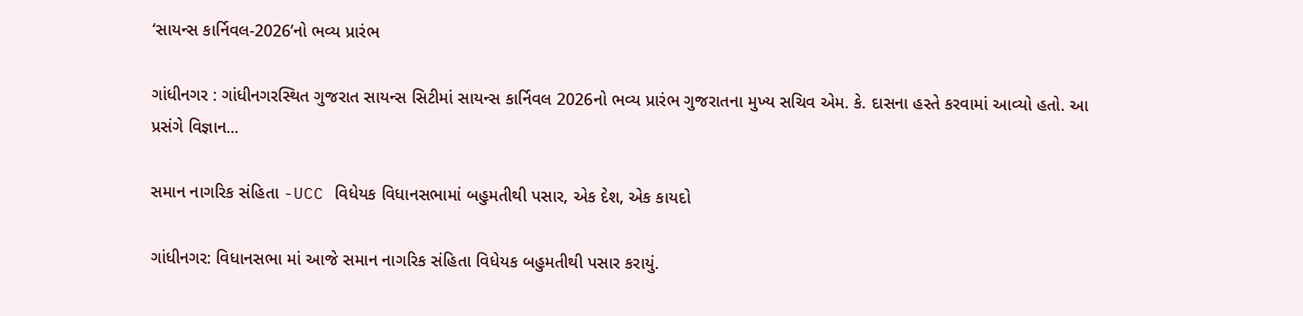‘સાયન્સ કાર્નિવલ-2026’નો ભવ્ય પ્રારંભ

ગાંધીનગર : ગાંધીનગરસ્થિત ગુજરાત સાયન્સ સિટીમાં સાયન્સ કાર્નિવલ 2026નો ભવ્ય પ્રારંભ ગુજરાતના મુખ્ય સચિવ એમ. કે. દાસના હસ્તે કરવામાં આવ્યો હતો. આ પ્રસંગે વિજ્ઞાન...

સમાન નાગરિક સંહિતા -UCC વિધેયક વિધાનસભામાં બહુમતીથી પસાર, એક દેશ, એક કાયદો

ગાંધીનગર: વિધાનસભા માં આજે સમાન નાગરિક સંહિતા વિધેયક બહુમતીથી પસાર કરાયું.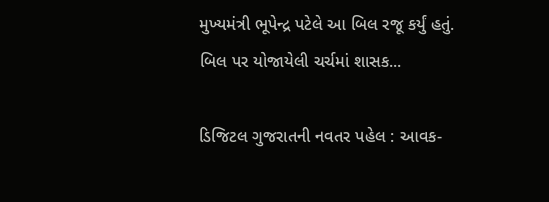મુખ્યમંત્રી ભૂપેન્દ્ર પટેલે આ બિલ રજૂ કર્યું હતું. બિલ પર યોજાયેલી ચર્ચમાં શાસક...

ડિજિટલ ગુજરાતની નવતર પહેલ : આવક-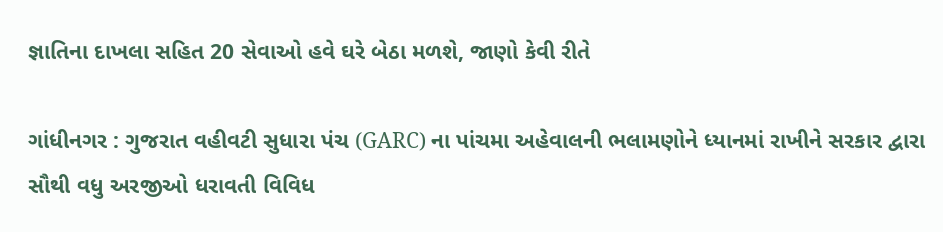જ્ઞાતિના દાખલા સહિત 20 સેવાઓ હવે ઘરે બેઠા મળશે, જાણો કેવી રીતે

ગાંધીનગર : ગુજરાત વહીવટી સુધારા પંચ (GARC) ના પાંચમા અહેવાલની ભલામણોને ધ્યાનમાં રાખીને સરકાર દ્વારા સૌથી વધુ અરજીઓ ધરાવતી વિવિધ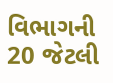વિભાગની 20 જેટલી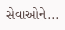સેવાઓને...